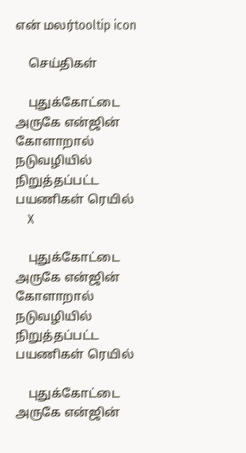என் மலர்tooltip icon

    செய்திகள்

    புதுக்கோட்டை அருகே என்ஜின் கோளாறால் நடுவழியில் நிறுத்தப்பட்ட பயணிகள் ரெயில்
    X

    புதுக்கோட்டை அருகே என்ஜின் கோளாறால் நடுவழியில் நிறுத்தப்பட்ட பயணிகள் ரெயில்

    புதுக்கோட்டை அருகே என்ஜின்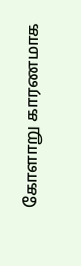கோளாறு காரணமாக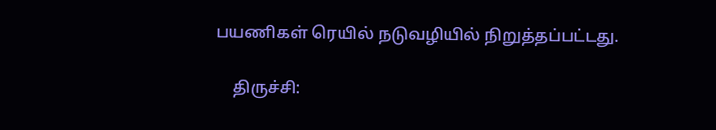பயணிகள் ரெயில் நடுவழியில் நிறுத்தப்பட்டது.

    திருச்சி: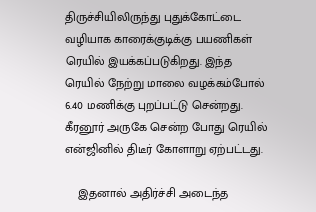திருச்சியிலிருந்து புதுக்கோட்டை வழியாக காரைக்குடிக்கு பயணிகள் ரெயில் இயக்கப்படுகிறது. இந்த ரெயில் நேற்று மாலை வழக்கம்போல் 6.40 மணிக்கு புறப்பட்டு சென்றது. கீரனூர் அருகே சென்ற போது ரெயில் என்ஜினில் திடீர் கோளாறு ஏற்பட்டது.

    இதனால் அதிர்ச்சி அடைந்த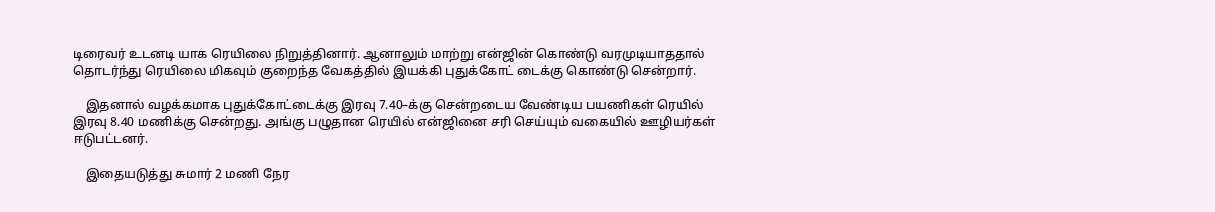டிரைவர் உடனடி யாக ரெயிலை நிறுத்தினார். ஆனாலும் மாற்று என்ஜின் கொண்டு வரமுடியாததால் தொடர்ந்து ரெயிலை மிகவும் குறைந்த வேகத்தில் இயக்கி புதுக்கோட் டைக்கு கொண்டு சென்றார்.

    இதனால் வழக்கமாக புதுக்கோட்டைக்கு இரவு 7.40–க்கு சென்றடைய வேண்டிய பயணிகள் ரெயில் இரவு 8.40 மணிக்கு சென்றது. அங்கு பழுதான ரெயில் என்ஜினை சரி செய்யும் வகையில் ஊழியர்கள் ஈடுபட்டனர்.

    இதையடுத்து சுமார் 2 மணி நேர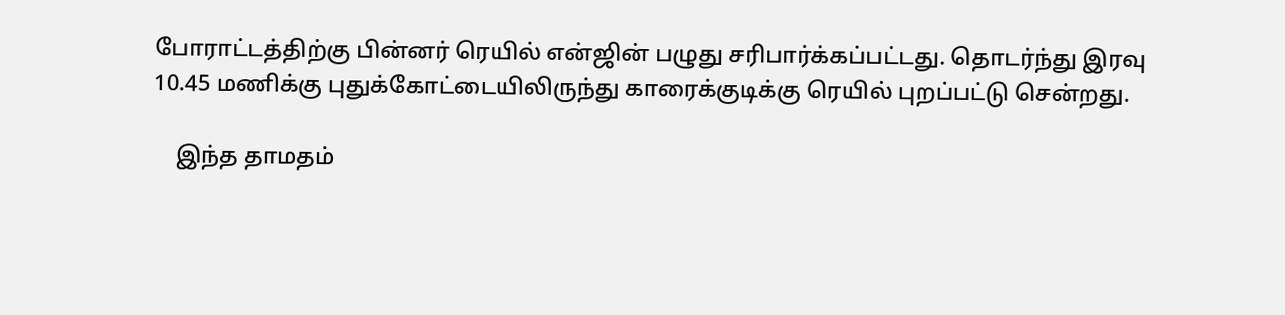போராட்டத்திற்கு பின்னர் ரெயில் என்ஜின் பழுது சரிபார்க்கப்பட்டது. தொடர்ந்து இரவு 10.45 மணிக்கு புதுக்கோட்டையிலிருந்து காரைக்குடிக்கு ரெயில் புறப்பட்டு சென்றது.

    இந்த தாமதம்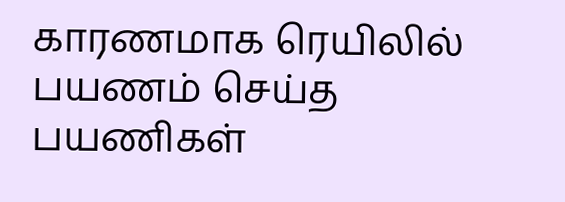காரணமாக ரெயிலில் பயணம் செய்த பயணிகள்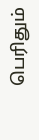பெரிதும்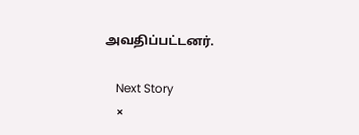அவதிப்பட்டனர்.

    Next Story
    ×